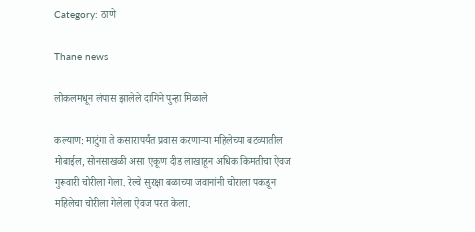Category: ठाणे

Thane news

लोकलमधून लंपास झालेले दागिने पुन्हा मिळाले

कल्याण: माटुंगा ते कसारापर्यंत प्रवास करणाऱ्या महिलेच्या बटव्यातील मोबाईल, सोनसाखळी असा एकूण दीड लाखाहून अधिक किमतीचा ऐवज गुरूवारी चोरीला गेला. रेल्वे सुरक्षा बळाच्या जवानांनी चोराला पकडून महिलेचा चोरीला गेलेला ऐवज परत केला.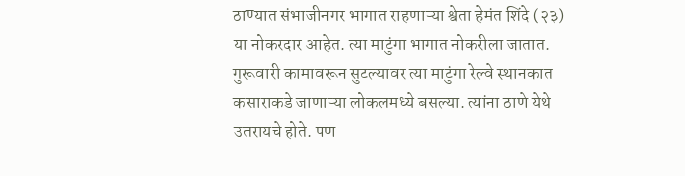ठाण्यात संभाजीनगर भागात राहणाऱ्या श्वेता हेमंत शिंदे (२३) या नोकरदार आहेत. त्या माटुंगा भागात नोकरीला जातात. गुरूवारी कामावरून सुटल्यावर त्या माटुंगा रेल्वे स्थानकात कसाराकडे जाणाऱ्या लोकलमध्ये बसल्या. त्यांना ठाणे येथे उतरायचे होते. पण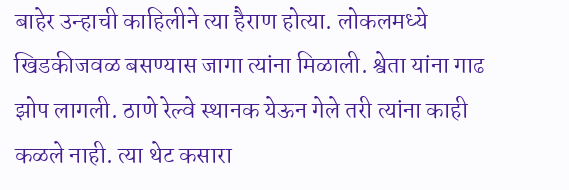बाहेर उन्हाची काहिलीने त्या हैराण होत्या. लोकलमध्ये खिडकीजवळ बसण्यास जागा त्यांना मिळाली. श्वेता यांना गाढ झोप लागली. ठाणे रेल्वे स्थानक येऊन गेले तरी त्यांना काही कळले नाही. त्या थेट कसारा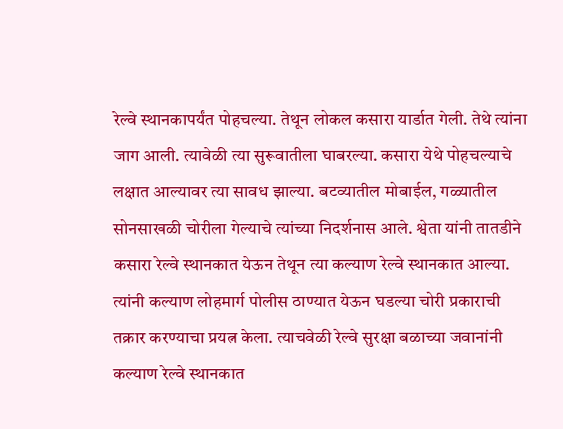रेल्वे स्थानकापर्यंत पोहचल्या. तेथून लोकल कसारा यार्डात गेली. तेथे त्यांना जाग आली. त्यावेळी त्या सुरूवातीला घाबरल्या. कसारा येथे पोहचल्याचे लक्षात आल्यावर त्या सावध झाल्या. बटव्यातील मोबाईल, गळ्यातील सोनसाखळी चोरीला गेल्याचे त्यांच्या निदर्शनास आले. श्वेता यांनी तातडीने कसारा रेल्वे स्थानकात येऊन तेथून त्या कल्याण रेल्वे स्थानकात आल्या. त्यांनी कल्याण लोहमार्ग पोलीस ठाण्यात येऊन घडल्या चोरी प्रकाराची तक्रार करण्याचा प्रयत्न केला. त्याचवेळी रेल्वे सुरक्षा बळाच्या जवानांनी कल्याण रेल्वे स्थानकात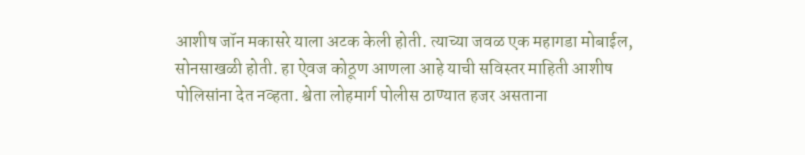आशीष जॉन मकासरे याला अटक केली होती. त्याच्या जवळ एक महागडा मोबाईल, सोनसाखळी होती. हा ऐवज कोठूण आणला आहे याची सविस्तर माहिती आशीष पोलिसांना देत नव्हता. श्वेता लोहमार्ग पोलीस ठाण्यात हजर असताना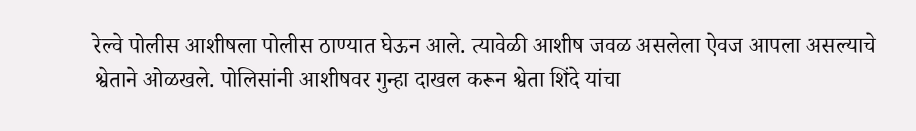रेल्वे पोलीस आशीषला पोलीस ठाण्यात घेऊन आले. त्यावेळी आशीष जवळ असलेला ऐवज आपला असल्याचे श्वेताने ओळखले. पोलिसांनी आशीषवर गुन्हा दाखल करून श्वेता शिंदे यांचा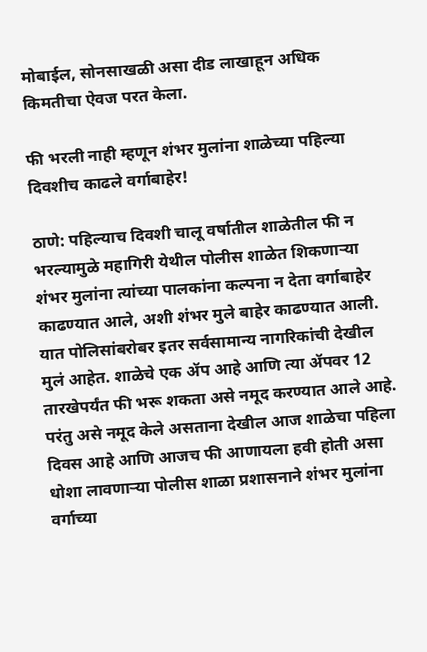मोबाईल, सोनसाखळी असा दीड लाखाहून अधिक किमतीचा ऐवज परत केला.

फी भरली नाही म्हणून शंभर मुलांना शाळेच्या पहिल्या दिवशीच काढले वर्गाबाहेर!

ठाणे: पहिल्याच दिवशी चालू वर्षातील शाळेतील फी न भरल्यामुळे महागिरी येथील पोलीस शाळेत शिकणाऱ्या शंभर मुलांना त्यांच्या पालकांना कल्पना न देता वर्गाबाहेर काढण्यात आले, अशी शंभर मुले बाहेर काढण्यात आली. यात पोलिसांबरोबर इतर सर्वसामान्य नागरिकांची देखील मुलं आहेत. शाळेचे एक ॲप आहे आणि त्या ॲपवर 12 तारखेपर्यंत फी भरू शकता असे नमूद करण्यात आले आहे. परंतु असे नमूद केले असताना देखील आज शाळेचा पहिला दिवस आहे आणि आजच फी आणायला हवी होती असा धोशा लावणाऱ्या पोलीस शाळा प्रशासनाने शंभर मुलांना वर्गाच्या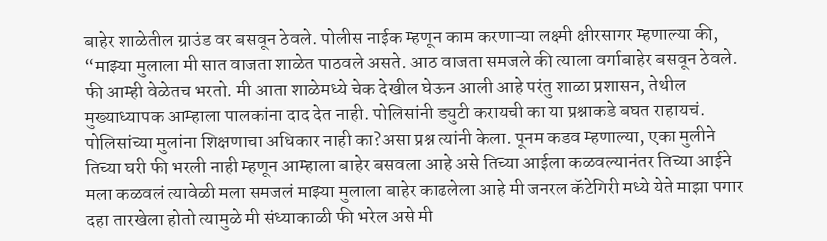बाहेर शाळेतील ग्राउंड वर बसवून ठेवले. पोलीस नाईक म्हणून काम करणाऱ्या लक्ष्मी क्षीरसागर म्हणाल्या की, “माझ्या मुलाला मी सात वाजता शाळेत पाठवले असते. आठ वाजता समजले की त्याला वर्गाबाहेर बसवून ठेवले. फी आम्ही वेळेतच भरतो. मी आता शाळेमध्ये चेक देखील घेऊन आली आहे परंतु शाळा प्रशासन, तेथील मुख्याध्यापक आम्हाला पालकांना दाद देत नाही. पोलिसांनी ड्युटी करायची का या प्रश्नाकडे बघत राहायचं. पोलिसांच्या मुलांना शिक्षणाचा अधिकार नाही का?असा प्रश्न त्यांनी केला. पूनम कडव म्हणाल्या, एका मुलीने तिच्या घरी फी भरली नाही म्हणून आम्हाला बाहेर बसवला आहे असे तिच्या आईला कळवल्यानंतर तिच्या आईने मला कळवलं त्यावेळी मला समजलं माझ्या मुलाला बाहेर काढलेला आहे मी जनरल कॅटेगिरी मध्ये येते माझा पगार दहा तारखेला होतो त्यामुळे मी संध्याकाळी फी भरेल असे मी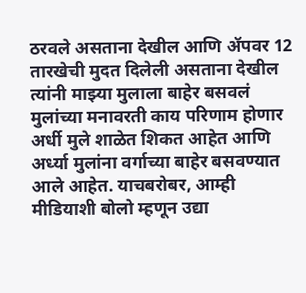ठरवले असताना देखील आणि ॲपवर 12 तारखेची मुदत दिलेली असताना देखील त्यांनी माझ्या मुलाला बाहेर बसवलं मुलांच्या मनावरती काय परिणाम होणार अर्धी मुले शाळेत शिकत आहेत आणि अर्ध्या मुलांना वर्गाच्या बाहेर बसवण्यात आले आहेत. याचबरोबर, आम्ही मीडियाशी बोलो म्हणून उद्या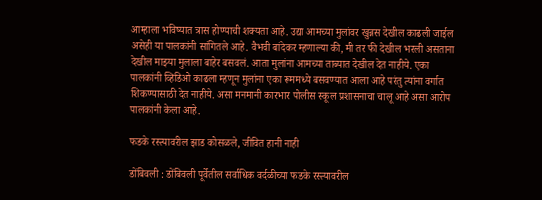आम्हाला भविष्यात त्रास होण्याची शक्यता आहे. उद्या आमच्या मुलांवर खुन्नस देखील काढली जाईल असेही या पालकांनी सांगितले आहे. वैभवी बांदेकर म्हणाल्या की, मी तर फी देखील भरली असताना देखील माझ्या मुलाला बाहेर बसवलं. आता मुलांना आमच्या ताब्यात देखील देत नाहीये. एका पालकांनी व्हिडिओ काढला म्हणून मुलांना एका रूममध्ये बसवण्यात आला आहे परंतु त्यांना वर्गात शिकण्यासाठी देत नाहीये. असा मनमानी कारभार पोलीस स्कूल प्रशासनाचा चालू आहे असा आरोप पालकांनी केला आहे.

फडके रस्त्यावरील झाड कोसळले, जीवित हानी नाही

डोंबिवली : डोंबिवली पूर्वेतील सर्वाधिक वर्दळीच्या फडके रस्त्यावरील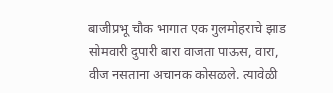बाजीप्रभू चौक भागात एक गुलमोहराचे झाड सोमवारी दुपारी बारा वाजता पाऊस, वारा, वीज नसताना अचानक कोसळले. त्यावेळी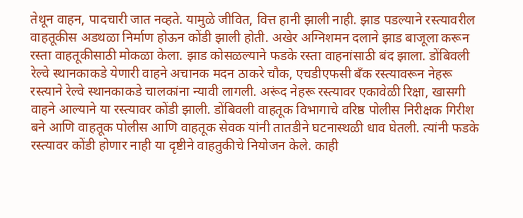तेथून वाहन, पादचारी जात नव्हते. यामुळे जीवित, वित्त हानी झाली नाही. झाड पडल्याने रस्त्यावरील वाहतूकीस अडथळा निर्माण होऊन कोंडी झाली होती. अखेर अग्निशमन दलाने झाड बाजूला करून रस्ता वाहतूकीसाठी मोकळा केला. झाड कोसळल्याने फडके रस्ता वाहनांसाठी बंद झाला. डोंबिवली रेल्वे स्थानकाकडे येणारी वाहने अचानक मदन ठाकरे चौक, एचडीएफसी बँक रस्त्यावरून नेहरू रस्त्याने रेल्वे स्थानकाकडे चालकांना न्यावी लागली. अरूंद नेहरू रस्त्यावर एकावेळी रिक्षा, खासगी वाहने आल्याने या रस्त्यावर कोंडी झाली. डोंबिवली वाहतूक विभागाचे वरिष्ठ पोलीस निरीक्षक गिरीश बने आणि वाहतूक पोलीस आणि वाहतूक सेवक यांनी तातडीने घटनास्थळी धाव घेतली. त्यांनी फडके रस्त्यावर कोंडी होणार नाही या दृष्टीने वाहतुकीचे नियोजन केले. काही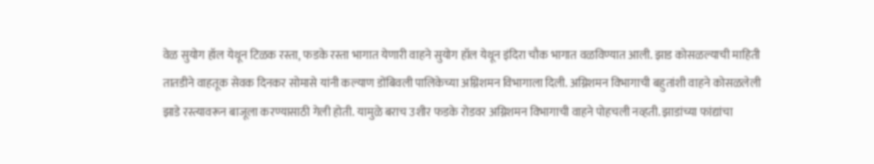वेळ सुयोग हॉल येथून टिळक रस्ता, फडके रस्ता भागात येणारी वाहने सुयोग हॉल येथून इंदिरा चौक भागात वळविण्यात आली. झाड कोसळल्याची माहिती तातडीने वाहतूक सेवक दिनकर सोमासे यांनी कल्याण डोंबिवली पालिकेच्या अग्निशमन विभागाला दिली. अग्निशमन विभागाची बहुतांशी वाहने कोसळलेली झाडे रस्त्यावरून बाजूला करण्यासाठी गेली होती. यामुळे बराच उशीर फडके रोडवर अग्निशमन विभागाची वाहने पोहचली नव्हती. झाडांच्या फांद्यांचा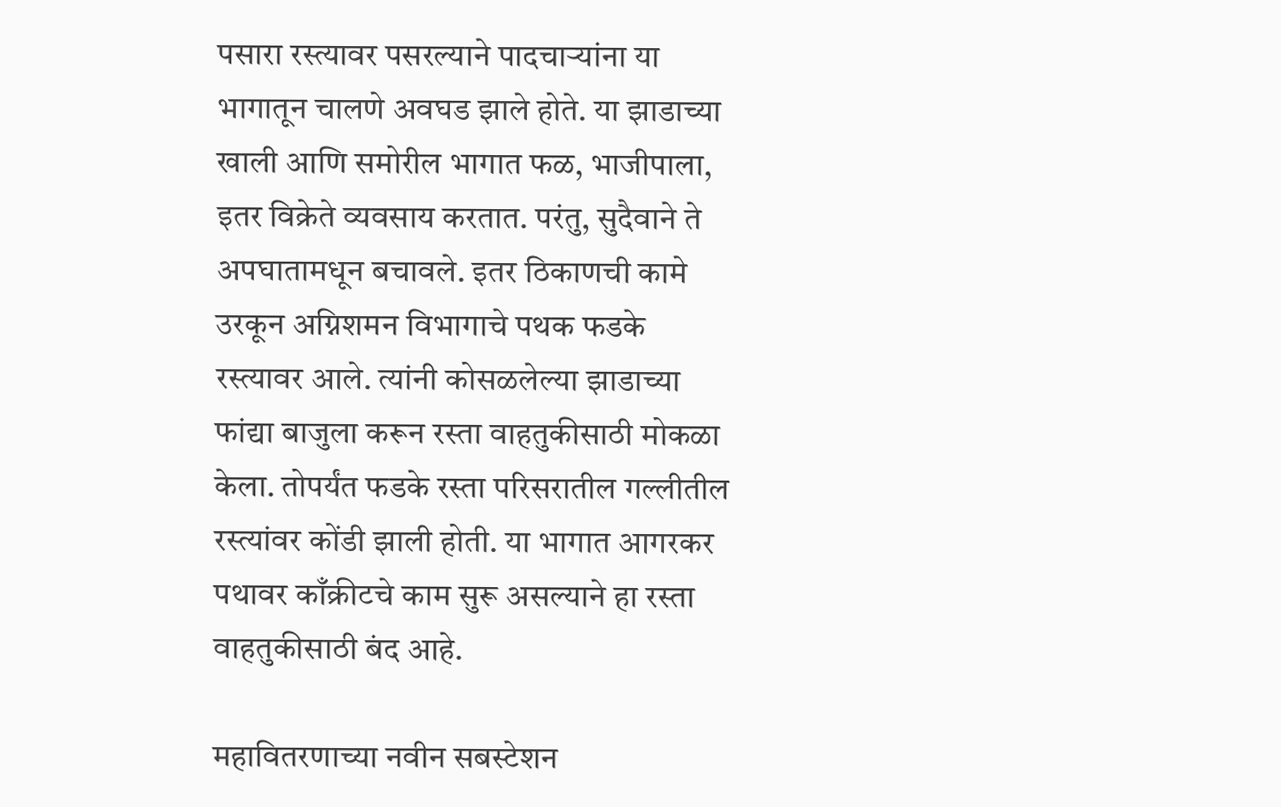पसारा रस्त्यावर पसरल्याने पादचाऱ्यांना या भागातून चालणे अवघड झाले होते. या झाडाच्या खाली आणि समोरील भागात फळ, भाजीपाला, इतर विक्रेते व्यवसाय करतात. परंतु, सुदैवाने ते अपघातामधून बचावले. इतर ठिकाणची कामे उरकून अग्निशमन विभागाचे पथक फडके रस्त्यावर आले. त्यांनी कोसळलेल्या झाडाच्या फांद्या बाजुला करून रस्ता वाहतुकीसाठी मोकळा केला. तोपर्यंत फडके रस्ता परिसरातील गल्लीतील रस्त्यांवर कोंडी झाली होती. या भागात आगरकर पथावर काँक्रीटचे काम सुरू असल्याने हा रस्ता वाहतुकीसाठी बंद आहे.

महावितरणाच्या नवीन सबस्टेशन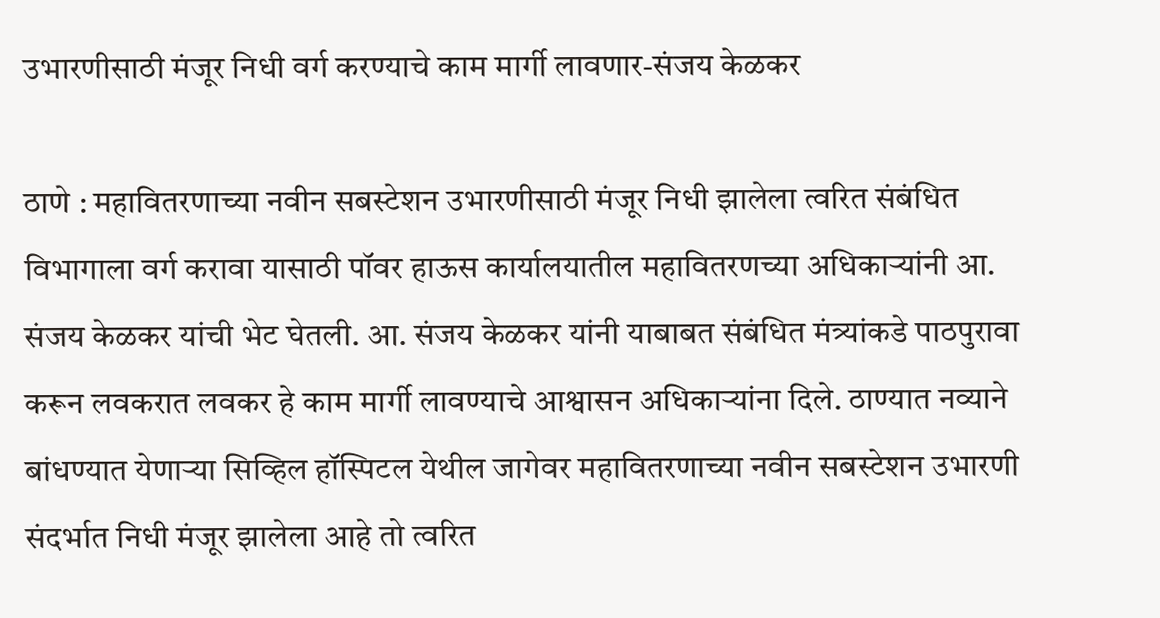उभारणीसाठी मंजूर निधी वर्ग करण्याचे काम मार्गी लावणार-संजय केळकर

ठाणे : महावितरणाच्या नवीन सबस्टेशन उभारणीसाठी मंजूर निधी झालेला त्वरित संबंधित विभागाला वर्ग करावा यासाठी पॉवर हाऊस कार्यालयातील महावितरणच्या अधिकाऱ्यांनी आ. संजय केळकर यांची भेट घेतली. आ. संजय केळकर यांनी याबाबत संबंधित मंत्र्यांकडे पाठपुरावा करून लवकरात लवकर हे काम मार्गी लावण्याचे आश्वासन अधिकाऱ्यांना दिले. ठाण्यात नव्याने बांधण्यात येणाऱ्या सिव्हिल हॉस्पिटल येथील जागेवर महावितरणाच्या नवीन सबस्टेशन उभारणी संदर्भात निधी मंजूर झालेला आहे तो त्वरित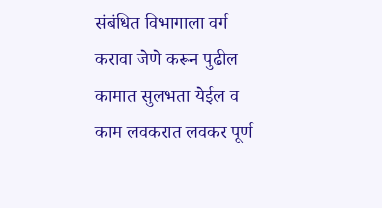संबंधित विभागाला वर्ग करावा जेणे करून पुढील कामात सुलभता येईल व काम लवकरात लवकर पूर्ण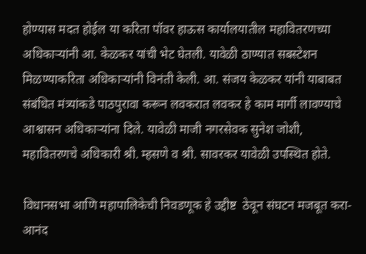होण्यास मदत होईल या करिता पॉवर हाऊस कार्यालयातील महावितरणच्या अधिकाऱ्यांनी आ. केळकर यांची भेट घेतली. यावेळी ठाण्यात सबस्टेशन मिळण्याकरिता अधिकाऱ्यांनी विनंती केली. आ. संजय केळकर यांनी याबाबत संबंधित मंत्र्यांकडे पाठपुरावा करून लवकरात लवकर हे काम मार्गी लावण्याचे आश्वासन अधिकाऱ्यांना दिले. यावेळी माजी नगरसेवक सुनेश जोशी, महावितरणचे अधिकारी श्री. म्हसणे व श्री. सावरकर यावेळी उपस्थित होते.

विधानसभा आणि महापालिकेची निवडणूक हे उद्दीष्ट  ठेवून संघटन मजबूत करा-आनंद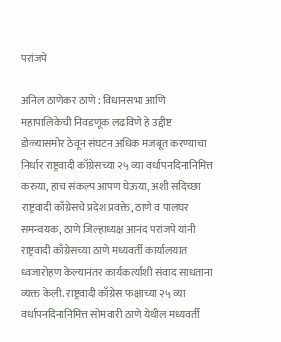परांजपे

अनिल ठाणेकर ठाणे : विधानसभा आणि महापालिकेची निवडणूक लढविणे हे उद्दीष्ट डोळ्यासमोर ठेवून संघटन अधिक मजबूत करण्याचा निर्धार राष्ट्रवादी काँग्रेसच्या २५ व्या वर्धापनदिनानिमित्त करुया, हाच संकल्प आपण घेऊया, अशी सदिच्छा राष्ट्रवादी काँग्रेसचे प्रदेश प्रवक्ते, ठाणे व पालघर समन्वयक, ठाणे जिल्हाध्यक्ष आनंद परांजपे यांनी राष्ट्रवादी काँग्रेसच्या ठाणे मध्यवर्ती कार्यालयात ध्वजारोहण केल्यानंतर कार्यकर्त्यांशी संवाद साधताना व्यक्त केली. राष्ट्रवादी काँग्रेस फक्षाच्या २५ व्या वर्धापनदिनानिमित्त सोमवारी ठाणे येथील मध्यवर्ती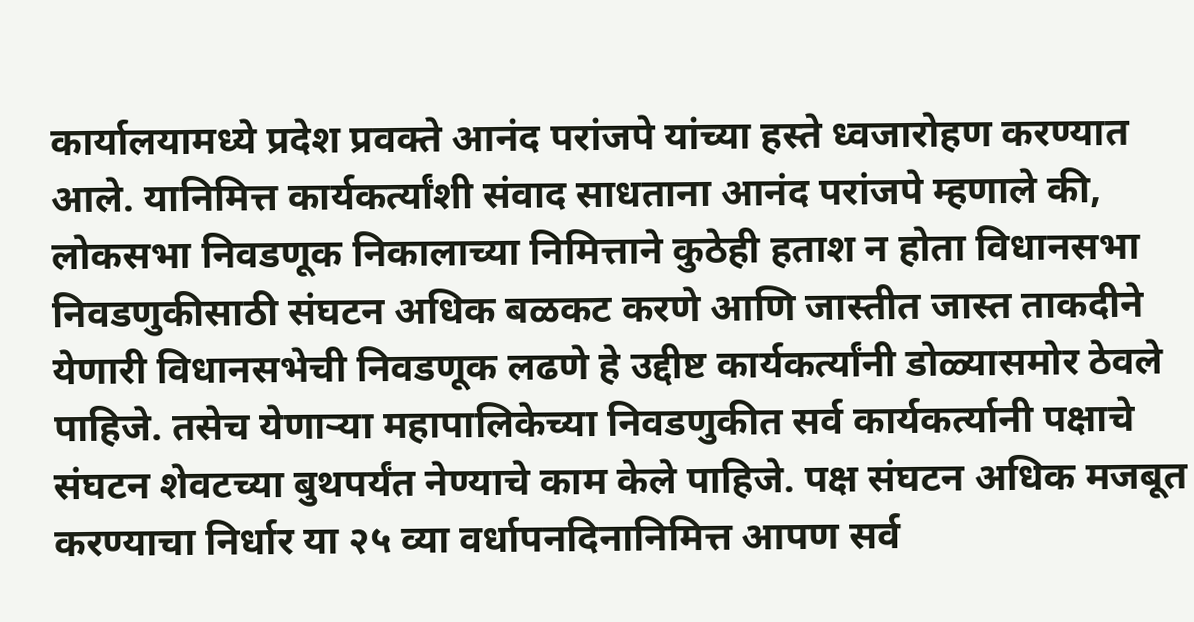कार्यालयामध्ये प्रदेश प्रवक्ते आनंद परांजपे यांच्या हस्ते ध्वजारोहण करण्यात आले. यानिमित्त कार्यकर्त्यांशी संवाद साधताना आनंद परांजपे म्हणाले की, लोकसभा निवडणूक निकालाच्या निमित्ताने कुठेही हताश न होता विधानसभा निवडणुकीसाठी संघटन अधिक बळकट करणे आणि जास्तीत जास्त ताकदीने येणारी विधानसभेची निवडणूक लढणे हे उद्दीष्ट कार्यकर्त्यांनी डोळ्यासमोर ठेवले पाहिजे. तसेच येणाऱ्या महापालिकेच्या निवडणुकीत सर्व कार्यकर्त्यानी पक्षाचे संघटन शेवटच्या बुथपर्यंत नेण्याचे काम केले पाहिजे. पक्ष संघटन अधिक मजबूत करण्याचा निर्धार या २५ व्या वर्धापनदिनानिमित्त आपण सर्व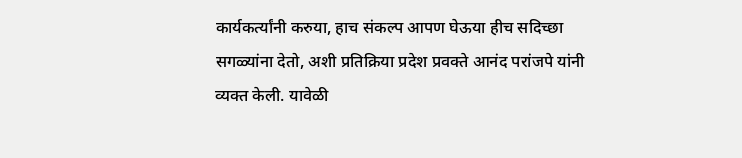कार्यकर्त्यांनी करुया, हाच संकल्प आपण घेऊया हीच सदिच्छा सगळ्यांना देतो, अशी प्रतिक्रिया प्रदेश प्रवक्ते आनंद परांजपे यांनी व्यक्त केली. यावेळी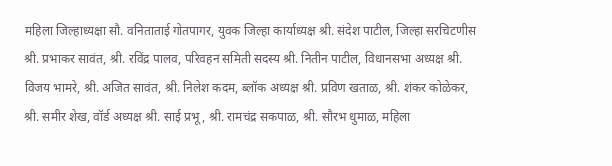महिला जिल्हाध्यक्षा सौ. वनिताताई गोतपागर, युवक जिल्हा कार्याध्यक्ष श्री. संदेश पाटील, जिल्हा सरचिटणीस श्री. प्रभाकर सावंत, श्री. रविंद्र पालव, परिवहन समिती सदस्य श्री. नितीन पाटील, विधानसभा अध्यक्ष श्री. विजय भामरे, श्री. अजित सावंत, श्री. निलेश कदम, ब्लॉक अध्यक्ष श्री. प्रविण खताळ, श्री. शंकर कोळेकर, श्री. समीर शेख, वॉर्ड अध्यक्ष श्री. साई प्रभू, श्री. रामचंद्र सकपाळ, श्री. सौरभ धुमाळ, महिला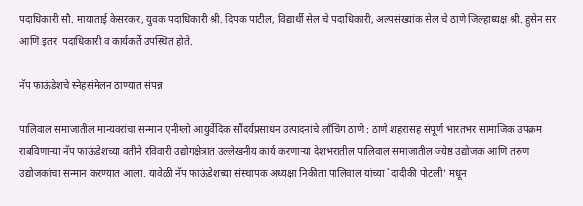पदाधिकारी सौ. मायाताई केसरकर, युवक पदाधिकारी श्री. दिपक पाटील, विद्यार्थी सेल चे पदाधिकारी, अल्पसंख्यांक सेल चे ठाणे जिल्हाध्यक्ष श्री. हुसेन सर आणि इतर  पदाधिकारी व कार्यकर्ते उपस्थित होते.

नॅप फाऊंडेशचे स्नेहसंमेलन ठाण्यात संपन्न

पालिवाल समाजातील मान्यवरांचा सन्मान एनीग्लो आयुर्वेदिक सौंदर्यप्रसाधन उत्पादनांचे लाँचिंग ठाणे : ठाणे शहरासह संपूर्ण भारतभर सामाजिक उपक्रम राबविणाऱ्या नॅप फाऊंडेशच्या वतीने रविवारी उद्योगक्षेत्रात उल्लेखनीय कार्य करणाऱ्या देशभरातील पालिवाल समाजातील ज्येष्ठ उद्योजक आणि तरुण उद्योजकांचा सन्मान करण्यात आला. यावेळी नॅप फाऊंडेशच्या संस्थापक अध्यक्षा निकीता पालिवाल यांच्या `दादीकी पोटली’ मधून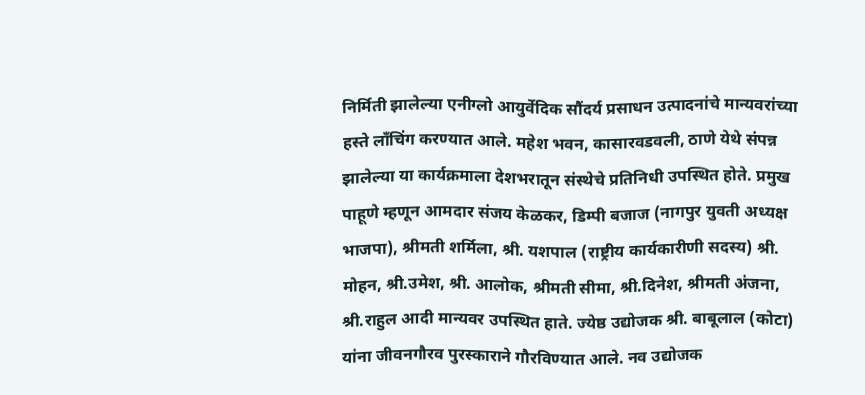निर्मिती झालेल्या एनीग्लो आयुर्वेदिक सौंदर्य प्रसाधन उत्पादनांचे मान्यवरांच्या हस्ते लाँचिंग करण्यात आले. महेश भवन, कासारवडवली, ठाणे येथे संपन्न झालेल्या या कार्यक्रमाला देशभरातून संस्थेचे प्रतिनिधी उपस्थित होते. प्रमुख पाहूणे म्हणून आमदार संजय केळकर, डिम्पी बजाज (नागपुर युवती अध्यक्ष भाजपा), श्रीमती शर्मिला, श्री. यशपाल (राष्ट्रीय कार्यकारीणी सदस्य) श्री. मोहन, श्री.उमेश, श्री. आलोक, श्रीमती सीमा, श्री.दिनेश, श्रीमती अंजना, श्री.राहुल आदी मान्यवर उपस्थित हाते. ज्येष्ठ उद्योजक श्री. बाबूलाल (कोटा) यांना जीवनगौरव पुरस्काराने गौरविण्यात आले. नव उद्योजक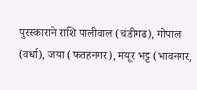पुरस्काराने राशि पालीवाल (चंडीगढ), गोपाल (वर्धा), जया (फतहनगर), मयूर भट्ट (भावनगर,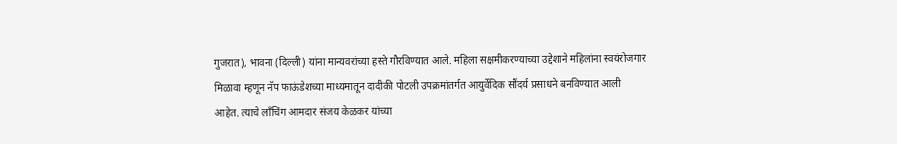गुजरात), भावना (दिल्ली) यांना मान्यवरांच्या हस्ते गौरविण्यात आले. महिला सक्षमीकरण्याच्या उद्देशाने महिलांना स्वयंरोजगार मिळावा म्हणून नॅप फाऊंडेशच्या माध्यमातून दादीकी पोटली उपक्रमांतर्गत आयुर्वेदिक सौंदर्य प्रसाधने बनविण्यात आली आहेत. त्याचे लाँचिंग आमदार संजय केळकर यांच्या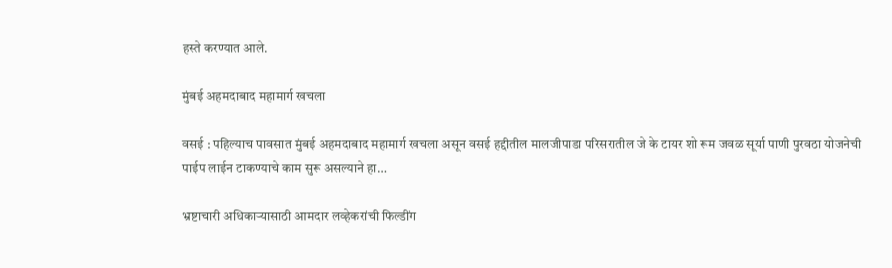हस्ते करण्यात आले.

मुंबई अहमदाबाद महामार्ग खचला

वसई : पहिल्याच पावसात मुंबई अहमदाबाद महामार्ग खचला असून वसई हद्दीतील मालजीपाडा परिसरातील जे के टायर शो रूम जवळ सूर्या पाणी पुरवठा योजनेची पाईप लाईन टाकण्याचे काम सुरू असल्याने हा…

भ्रष्टाचारी अधिकाऱ्यासाठी आमदार लव्हेकरांची फिल्डींग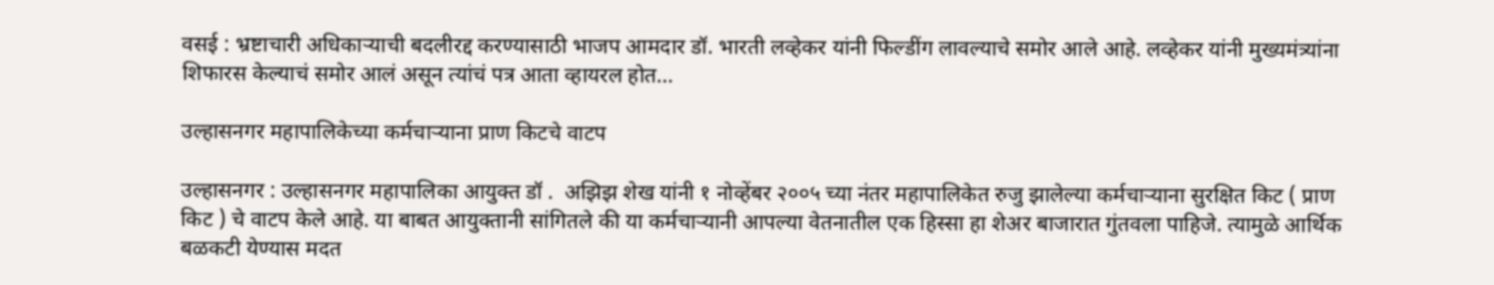वसई : भ्रष्टाचारी अधिकाऱ्याची बदलीरद्द करण्यासाठी भाजप आमदार डॉ. भारती लव्हेकर यांनी फिल्डींग लावल्याचे समोर आले आहे. लव्हेकर यांनी मुख्यमंत्र्यांना शिफारस केल्याचं समोर आलं असून त्यांचं पत्र आता व्हायरल होत…

उल्हासनगर महापालिकेच्या कर्मचाऱ्याना प्राण किटचे वाटप

उल्हासनगर : उल्हासनगर महापालिका आयुक्त डॉ .  अझिझ शेख यांनी १ नोव्हेंबर २००५ च्या नंतर महापालिकेत रुजु झालेल्या कर्मचाऱ्याना सुरक्षित किट ( प्राण किट ) चे वाटप केले आहे. या बाबत आयुक्तानी सांगितले की या कर्मचाऱ्यानी आपल्या वेतनातील एक हिस्सा हा शेअर बाजारात गुंतवला पाहिजे. त्यामुळे आर्थिक बळकटी येण्यास मदत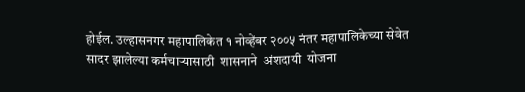होईल. उल्हासनगर महापालिकेत १ नोव्हेंबर २००५ नंतर महापालिकेच्या सेवेत सादर झालेल्या कर्मचाऱ्यासाठी  शासनाने  अंशदायी  योजना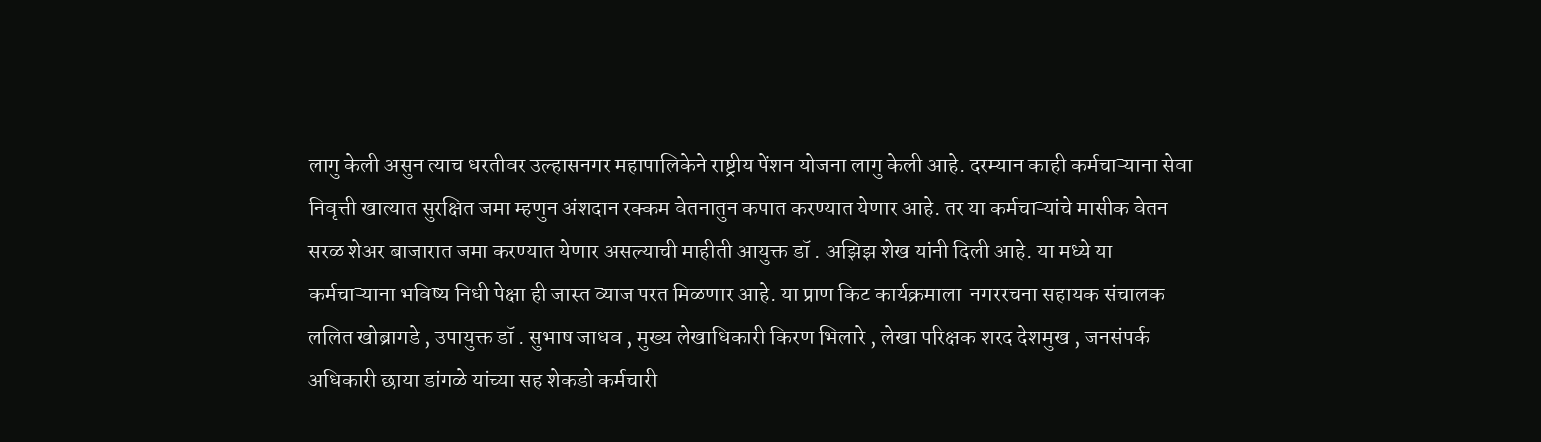लागु केली असुन त्याच धरतीवर उल्हासनगर महापालिकेने राष्ट्रीय पेंशन योजना लागु केली आहे. दरम्यान काही कर्मचाऱ्याना सेवा निवृत्ती खात्यात सुरक्षित जमा म्हणुन अंशदान रक्कम वेतनातुन कपात करण्यात येणार आहे. तर या कर्मचाऱ्यांचे मासीक वेतन सरळ शेअर बाजारात जमा करण्यात येणार असल्याची माहीती आयुक्त डॉ . अझिझ शेख यांनी दिली आहे. या मध्ये या कर्मचाऱ्याना भविष्य निधी पेक्षा ही जास्त व्याज परत मिळणार आहे. या प्राण किट कार्यक्रमाला  नगररचना सहायक संचालक ललित खोब्रागडे , उपायुक्त डॉ . सुभाष जाधव , मुख्य लेखाधिकारी किरण भिलारे , लेखा परिक्षक शरद देशमुख , जनसंपर्क अधिकारी छाया डांगळे यांच्या सह शेकडो कर्मचारी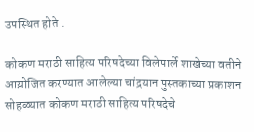उपस्थित होते .

कोकण मराठी साहित्य परिषदेच्या विलेपार्ले शाखेच्या वतीने आय़ोजित करण्यात आलेल्या चांद्रयान पुस्तकाच्या प्रकाशन सोहळ्यात कोकण मराठी साहित्य परिषदेचे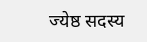ज्येष्ठ सदस्य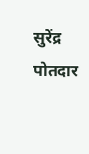सुरेंद्र पोतदार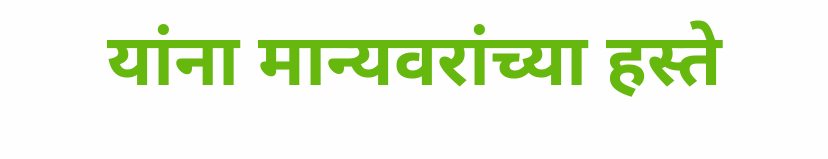यांना मान्यवरांच्या हस्ते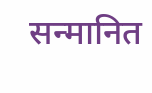सन्मानित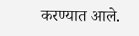करण्यात आले.